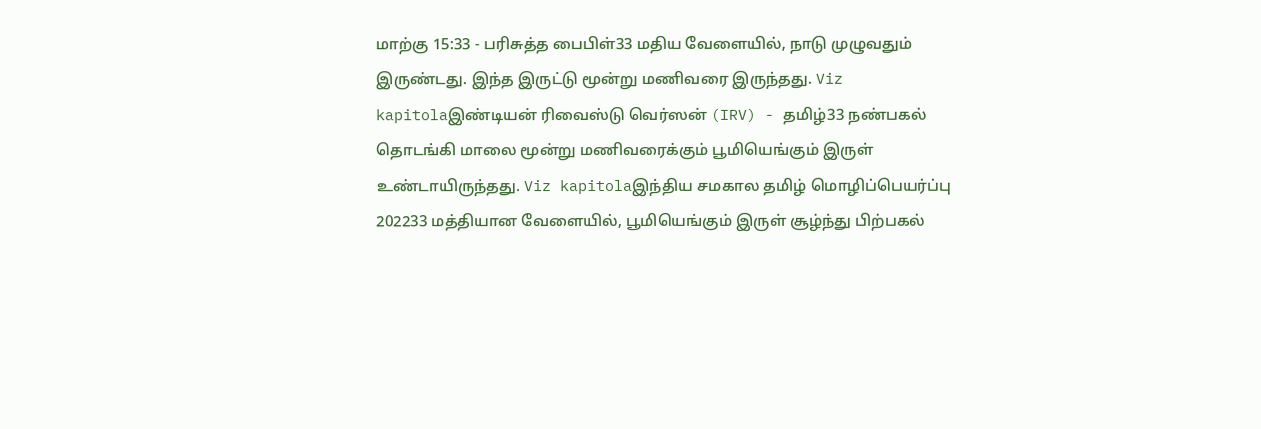மாற்கு 15:33 - பரிசுத்த பைபிள்33 மதிய வேளையில், நாடு முழுவதும் இருண்டது. இந்த இருட்டு மூன்று மணிவரை இருந்தது. Viz kapitolaஇண்டியன் ரிவைஸ்டு வெர்ஸன் (IRV) - தமிழ்33 நண்பகல் தொடங்கி மாலை மூன்று மணிவரைக்கும் பூமியெங்கும் இருள் உண்டாயிருந்தது. Viz kapitolaஇந்திய சமகால தமிழ் மொழிப்பெயர்ப்பு 202233 மத்தியான வேளையில், பூமியெங்கும் இருள் சூழ்ந்து பிற்பகல்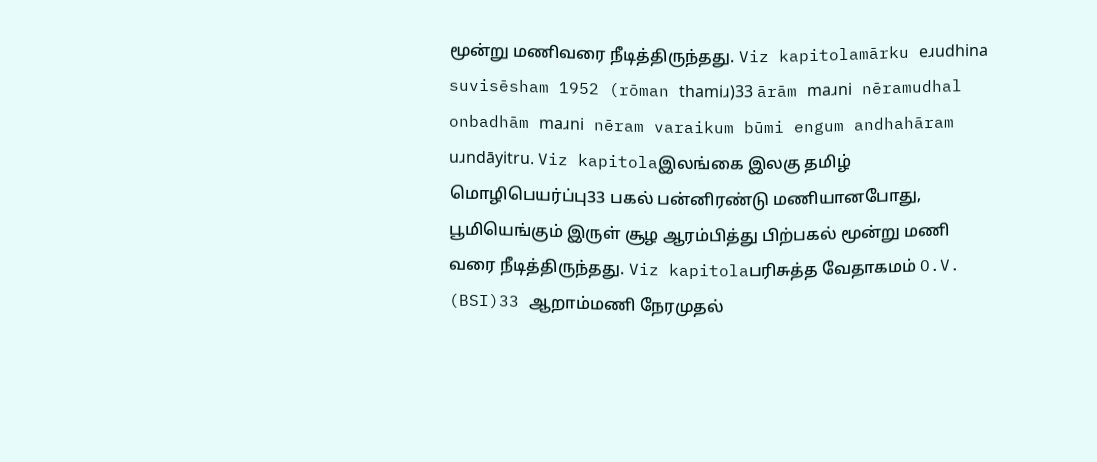மூன்று மணிவரை நீடித்திருந்தது. Viz kapitolamārku eɹudhina suvisēsham 1952 (rōman thamiɹ)33 ārām maɹni nēramudhal onbadhām maɹni nēram varaikum būmi engum andhahāram uɹndāyitru. Viz kapitolaஇலங்கை இலகு தமிழ் மொழிபெயர்ப்பு33 பகல் பன்னிரண்டு மணியானபோது, பூமியெங்கும் இருள் சூழ ஆரம்பித்து பிற்பகல் மூன்று மணி வரை நீடித்திருந்தது. Viz kapitolaபரிசுத்த வேதாகமம் O.V. (BSI)33 ஆறாம்மணி நேரமுதல்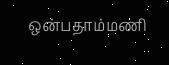ஒன்பதாம்மணி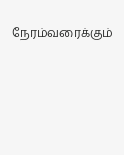நேரம்வரைக்கும்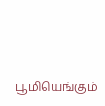பூமியெங்கும்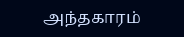அந்தகாரம்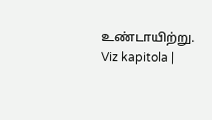உண்டாயிற்று. Viz kapitola |